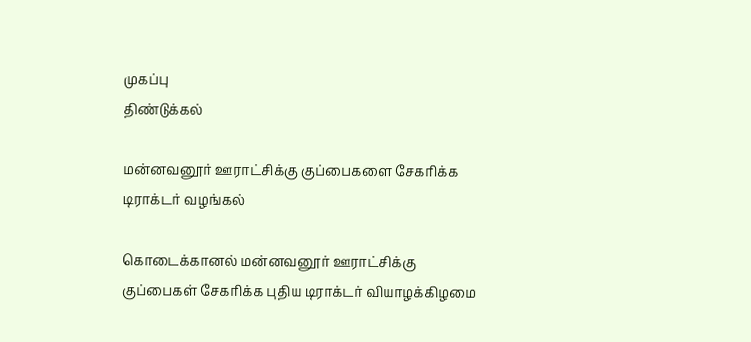முகப்பு
திண்டுக்கல்

மன்னவனூர் ஊராட்சிக்கு குப்பைகளை சேகரிக்க டிராக்டர் வழங்கல்

கொடைக்கானல் மன்னவனூர் ஊராட்சிக்கு குப்பைகள் சேகரிக்க புதிய டிராக்டர் வியாழக்கிழமை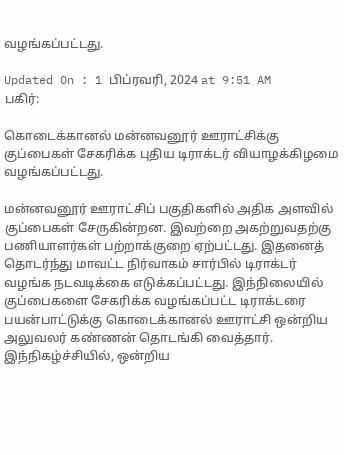வழங்கப்பட்டது.

Updated On : 1 பிப்ரவரி, 2024 at 9:51 AM
பகிர்:

கொடைக்கானல் மன்னவனூர் ஊராட்சிக்கு குப்பைகள் சேகரிக்க புதிய டிராக்டர் வியாழக்கிழமை வழங்கப்பட்டது.

மன்னவனூர் ஊராட்சிப் பகுதிகளில் அதிக அளவில் குப்பைகள் சேருகின்றன. இவற்றை அகற்றுவதற்கு பணியாளர்கள் பற்றாக்குறை ஏற்பட்டது. இதனைத் தொடர்ந்து மாவட்ட நிர்வாகம் சார்பில் டிராக்டர் வழங்க நடவடிக்கை எடுக்கப்பட்டது. இந்நிலையில் குப்பைகளை சேகரிக்க வழங்கப்பட்ட டிராக்டரை பயன்பாட்டுக்கு கொடைக்கானல் ஊராட்சி ஒன்றிய அலுவலர் கண்ணன் தொடங்கி வைத்தார். இந்நிகழ்ச்சியில், ஒன்றிய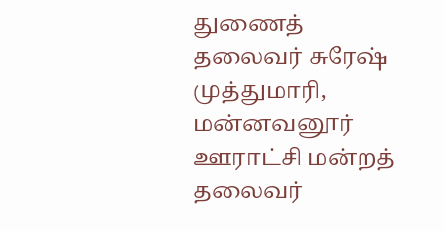துணைத் தலைவர் சுரேஷ் முத்துமாரி, மன்னவனூர் ஊராட்சி மன்றத் தலைவர்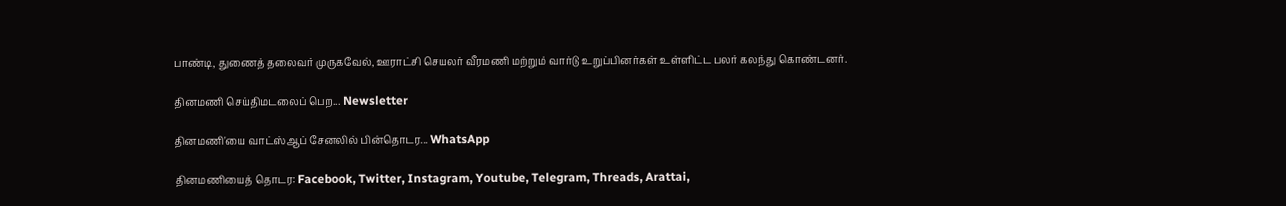பாண்டி, துணைத் தலைவர் முருகவேல், ஊராட்சி செயலர் வீரமணி மற்றும் வார்டு உறுப்பினர்கள் உள்ளிட்ட பலர் கலந்து கொண்டனர்.

தினமணி செய்திமடலைப் பெற... Newsletter

தினமணி'யை வாட்ஸ்ஆப் சேனலில் பின்தொடர... WhatsApp

தினமணியைத் தொடர: Facebook, Twitter, Instagram, Youtube, Telegram, Threads, Arattai,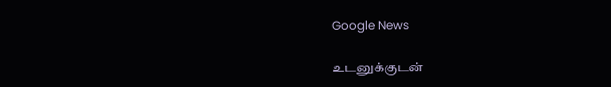Google News

உடனுக்குடன்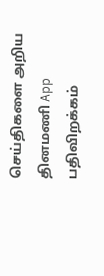செய்திகளை அறிய தினமணி App பதிவிறக்கம்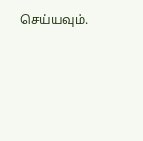செய்யவும்.